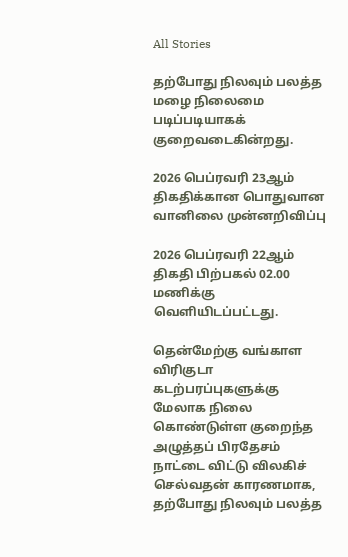All Stories

தற்போது நிலவும் பலத்த மழை நிலைமை படிப்படியாகக் குறைவடைகின்றது.

2026 பெப்ரவரி 23ஆம் திகதிக்கான பொதுவான வானிலை முன்னறிவிப்பு

2026 பெப்ரவரி 22ஆம் திகதி பிற்பகல் 02.00 மணிக்கு வெளியிடப்பட்டது.

தென்மேற்கு வங்காள விரிகுடா கடற்பரப்புகளுக்கு மேலாக நிலை கொண்டுள்ள குறைந்த அழுத்தப் பிரதேசம் நாட்டை விட்டு விலகிச் செல்வதன் காரணமாக, தற்போது நிலவும் பலத்த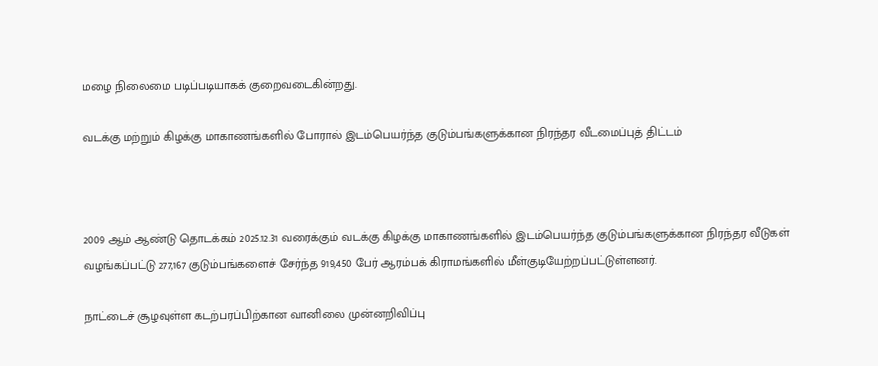மழை நிலைமை படிப்படியாகக் குறைவடைகின்றது.

வடக்கு மற்றும் கிழக்கு மாகாணங்களில் போரால் இடம்பெயர்ந்த குடும்பங்களுக்கான நிரந்தர வீடமைப்புத் திட்டம்



2009 ஆம் ஆண்டு தொடக்கம் 2025.12.31 வரைக்கும் வடக்கு கிழக்கு மாகாணங்களில் இடம்பெயர்ந்த குடும்பங்களுக்கான நிரந்தர வீடுகள் வழங்கப்பட்டு 277,167 குடும்பங்களைச் சேர்ந்த 919,450 பேர் ஆரம்பக் கிராமங்களில் மீள்குடியேற்றப்பட்டுள்ளனர்.

நாட்டைச் சூழவுள்ள கடற்பரப்பிற்கான வானிலை முன்னறிவிப்பு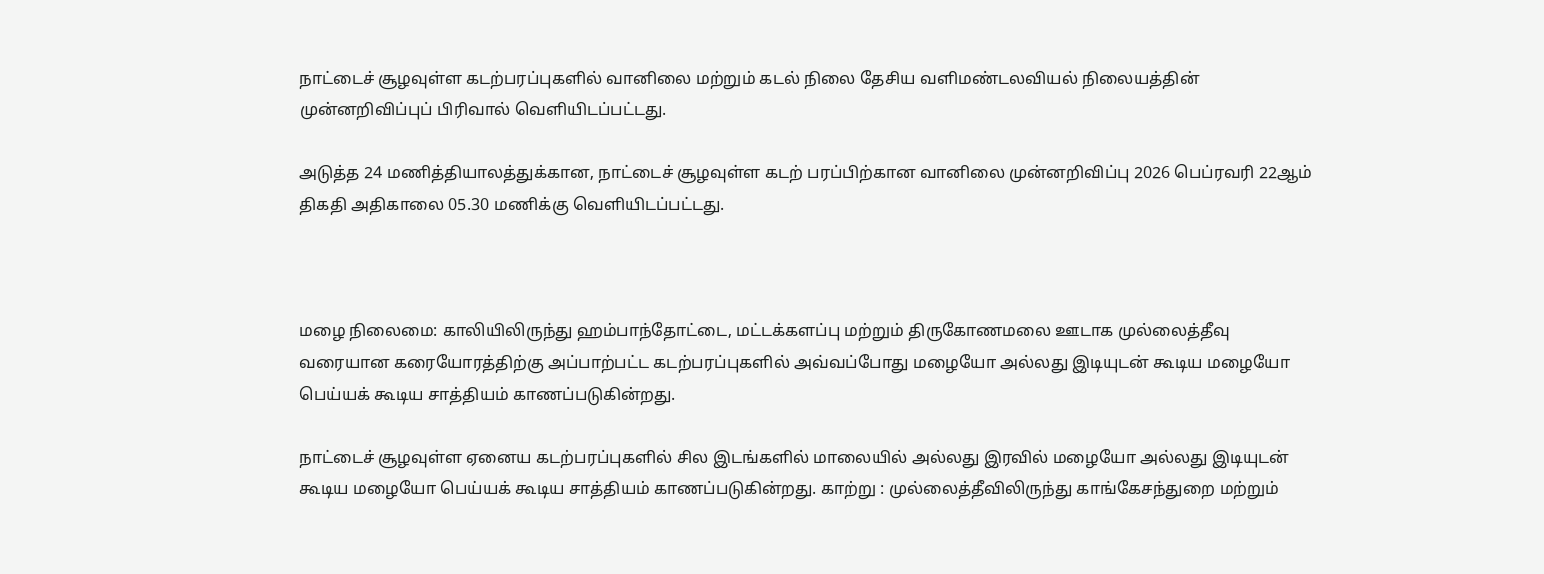நாட்டைச் சூழவுள்ள கடற்பரப்புகளில் வானிலை மற்றும் கடல் நிலை தேசிய வளிமண்டலவியல் நிலையத்தின் முன்னறிவிப்புப் பிரிவால் வெளியிடப்பட்டது.

அடுத்த 24 மணித்தியாலத்துக்கான, நாட்டைச் சூழவுள்ள கடற் பரப்பிற்கான வானிலை முன்னறிவிப்பு 2026 பெப்ரவரி 22ஆம் திகதி அதிகாலை 05.30 மணிக்கு வெளியிடப்பட்டது.



மழை நிலைமை: காலியிலிருந்து ஹம்பாந்தோட்டை, மட்டக்களப்பு மற்றும் திருகோணமலை ஊடாக முல்லைத்தீவு வரையான கரையோரத்திற்கு அப்பாற்பட்ட கடற்பரப்புகளில் அவ்வப்போது மழையோ அல்லது இடியுடன் கூடிய மழையோ பெய்யக் கூடிய சாத்தியம் காணப்படுகின்றது.

நாட்டைச் சூழவுள்ள ஏனைய கடற்பரப்புகளில் சில இடங்களில் மாலையில் அல்லது இரவில் மழையோ அல்லது இடியுடன் கூடிய மழையோ பெய்யக் கூடிய சாத்தியம் காணப்படுகின்றது. காற்று : முல்லைத்தீவிலிருந்து காங்கேசந்துறை மற்றும்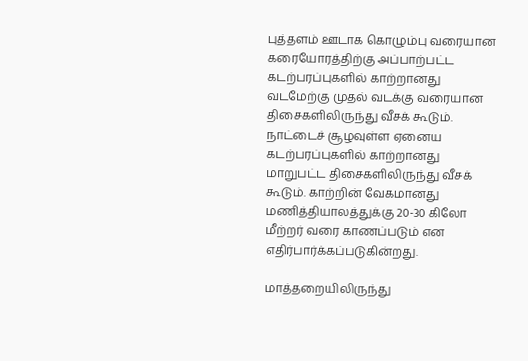புத்தளம் ஊடாக கொழும்பு வரையான கரையோரத்திற்கு அப்பாற்பட்ட கடற்பரப்புகளில் காற்றானது வடமேற்கு முதல் வடக்கு வரையான திசைகளிலிருந்து வீசக் கூடும். நாட்டைச் சூழவுள்ள ஏனைய கடற்பரப்புகளில் காற்றானது மாறுபட்ட திசைகளிலிருந்து வீசக் கூடும். காற்றின் வேகமானது மணித்தியாலத்துக்கு 20-30 கிலோ மீற்றர் வரை காணப்படும் என எதிர்பார்க்கப்படுகின்றது.

மாத்தறையிலிருந்து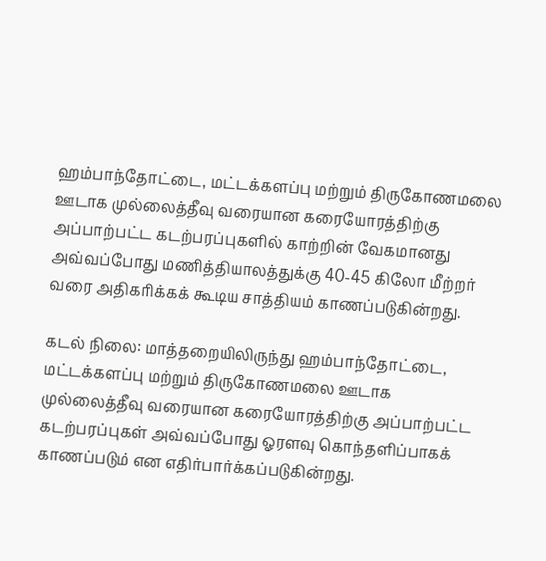ஹம்பாந்தோட்டை, மட்டக்களப்பு மற்றும் திருகோணமலை ஊடாக முல்லைத்தீவு வரையான கரையோரத்திற்கு அப்பாற்பட்ட கடற்பரப்புகளில் காற்றின் வேகமானது அவ்வப்போது மணித்தியாலத்துக்கு 40-45 கிலோ மீற்றர் வரை அதிகரிக்கக் கூடிய சாத்தியம் காணப்படுகின்றது.

கடல் நிலை: மாத்தறையிலிருந்து ஹம்பாந்தோட்டை, மட்டக்களப்பு மற்றும் திருகோணமலை ஊடாக முல்லைத்தீவு வரையான கரையோரத்திற்கு அப்பாற்பட்ட கடற்பரப்புகள் அவ்வப்போது ஓரளவு கொந்தளிப்பாகக் காணப்படும் என எதிர்பார்க்கப்படுகின்றது.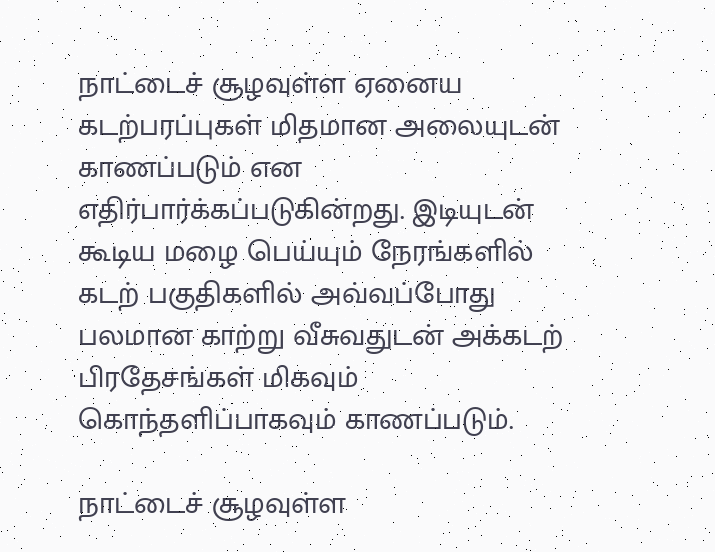நாட்டைச் சூழவுள்ள ஏனைய கடற்பரப்புகள் மிதமான அலையுடன் காணப்படும் என எதிர்பார்க்கப்படுகின்றது. இடியுடன் கூடிய மழை பெய்யும் நேரங்களில் கடற் பகுதிகளில் அவ்வப்போது பலமான காற்று வீசுவதுடன் அக்கடற் பிரதேசங்கள் மிகவும் கொந்தளிப்பாகவும் காணப்படும்.

நாட்டைச் சூழவுள்ள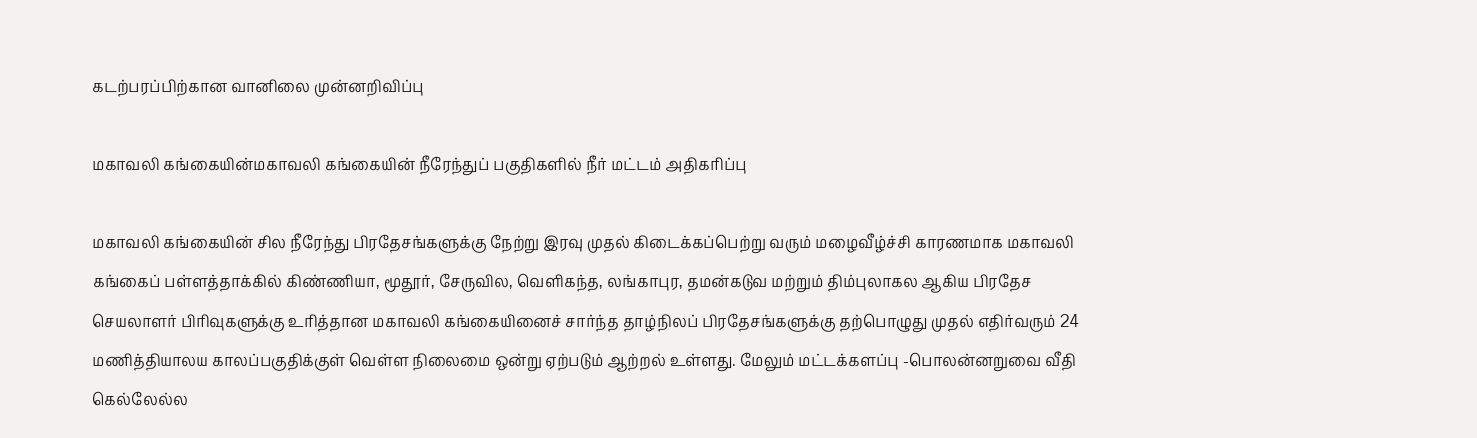கடற்பரப்பிற்கான வானிலை முன்னறிவிப்பு

மகாவலி கங்கையின்மகாவலி கங்கையின் நீரேந்துப் பகுதிகளில் நீர் மட்டம் அதிகரிப்பு

மகாவலி கங்கையின் சில நீரேந்து பிரதேசங்களுக்கு நேற்று இரவு முதல் கிடைக்கப்பெற்று வரும் மழைவீழ்ச்சி காரணமாக மகாவலி கங்கைப் பள்ளத்தாக்கில் கிண்ணியா, மூதூர், சேருவில, வெளிகந்த, லங்காபுர, தமன்கடுவ மற்றும் திம்புலாகல ஆகிய பிரதேச செயலாளர் பிரிவுகளுக்கு உரித்தான மகாவலி கங்கையினைச் சார்ந்த தாழ்நிலப் பிரதேசங்களுக்கு தற்பொழுது முதல் எதிர்வரும் 24 மணித்தியாலய காலப்பகுதிக்குள் வெள்ள நிலைமை ஒன்று ஏற்படும் ஆற்றல் உள்ளது. மேலும் மட்டக்களப்பு -பொலன்னறுவை வீதி கெல்லேல்ல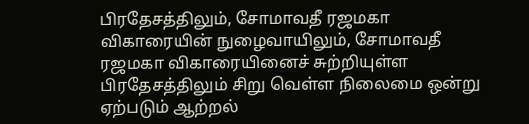பிரதேசத்திலும், சோமாவதீ ரஜமகா விகாரையின் நுழைவாயிலும், சோமாவதீ ரஜமகா விகாரையினைச் சுற்றியுள்ள பிரதேசத்திலும் சிறு வெள்ள நிலைமை ஒன்று ஏற்படும் ஆற்றல்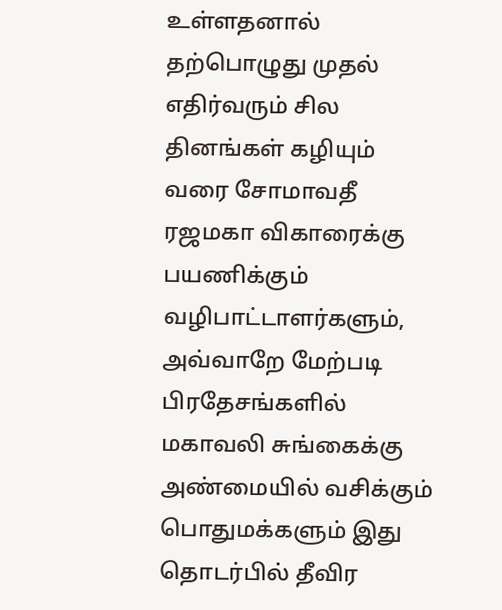உள்ளதனால் தற்பொழுது முதல் எதிர்வரும் சில தினங்கள் கழியும் வரை சோமாவதீ ரஜமகா விகாரைக்கு பயணிக்கும் வழிபாட்டாளர்களும், அவ்வாறே மேற்படி பிரதேசங்களில் மகாவலி சுங்கைக்கு அண்மையில் வசிக்கும் பொதுமக்களும் இது தொடர்பில் தீவிர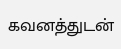கவனத்துடன்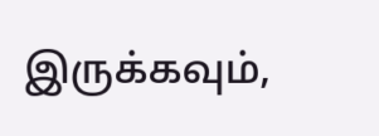இருக்கவும்,